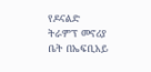የዶናልድ ትራምፕ መኖሪያ ቤት በኤፍቢአይ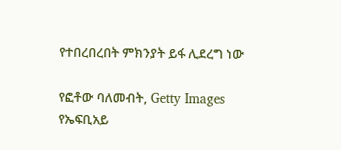የተበረበረበት ምክንያት ይፋ ሊደረግ ነው

የፎቶው ባለመብት, Getty Images
የኤፍቢአይ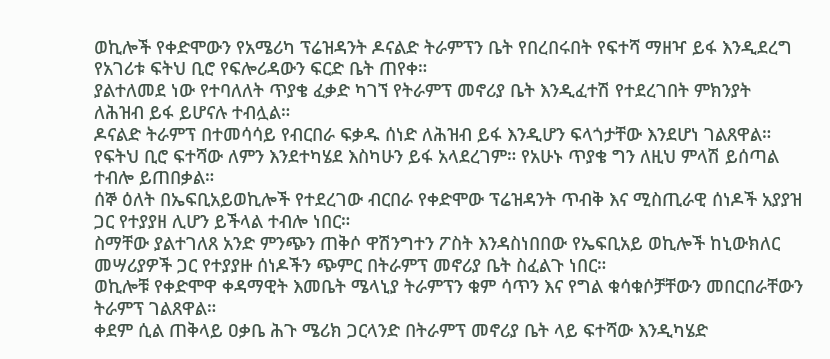ወኪሎች የቀድሞውን የአሜሪካ ፕሬዝዳንት ዶናልድ ትራምፕን ቤት የበረበሩበት የፍተሻ ማዘዣ ይፋ እንዲደረግ የአገሪቱ ፍትህ ቢሮ የፍሎሪዳውን ፍርድ ቤት ጠየቀ።
ያልተለመደ ነው የተባለለት ጥያቄ ፈቃድ ካገኘ የትራምፕ መኖሪያ ቤት እንዲፈተሽ የተደረገበት ምክንያት ለሕዝብ ይፋ ይሆናሉ ተብሏል።
ዶናልድ ትራምፕ በተመሳሳይ የብርበራ ፍቃዱ ሰነድ ለሕዝብ ይፋ እንዲሆን ፍላጎታቸው እንደሆነ ገልጸዋል።
የፍትህ ቢሮ ፍተሻው ለምን እንደተካሄደ እስካሁን ይፋ አላደረገም። የአሁኑ ጥያቄ ግን ለዚህ ምላሽ ይሰጣል ተብሎ ይጠበቃል።
ሰኞ ዕለት በኤፍቢአይወኪሎች የተደረገው ብርበራ የቀድሞው ፕሬዝዳንት ጥብቅ እና ሚስጢራዊ ሰነዶች አያያዝ ጋር የተያያዘ ሊሆን ይችላል ተብሎ ነበር።
ስማቸው ያልተገለጸ አንድ ምንጭን ጠቅሶ ዋሽንግተን ፖስት እንዳስነበበው የኤፍቢአይ ወኪሎች ከኒውክለር መሣሪያዎች ጋር የተያያዙ ሰነዶችን ጭምር በትራምፕ መኖሪያ ቤት ስፈልጉ ነበር።
ወኪሎቹ የቀድሞዋ ቀዳማዊት እመቤት ሜላኒያ ትራምፕን ቁም ሳጥን እና የግል ቁሳቁሶቻቸውን መበርበራቸውን ትራምፕ ገልጸዋል።
ቀደም ሲል ጠቅላይ ዐቃቤ ሕጉ ሜሪክ ጋርላንድ በትራምፕ መኖሪያ ቤት ላይ ፍተሻው እንዲካሄድ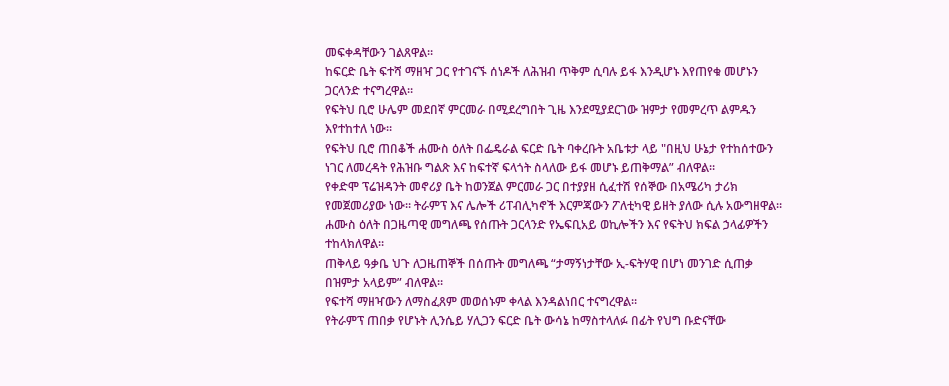መፍቀዳቸውን ገልጸዋል።
ከፍርድ ቤት ፍተሻ ማዘዣ ጋር የተገናኙ ሰነዶች ለሕዝብ ጥቅም ሲባሉ ይፋ እንዲሆኑ እየጠየቁ መሆኑን ጋርላንድ ተናግረዋል።
የፍትህ ቢሮ ሁሌም መደበኛ ምርመራ በሚደረግበት ጊዜ እንደሚያደርገው ዝምታ የመምረጥ ልምዱን እየተከተለ ነው።
የፍትህ ቢሮ ጠበቆች ሐሙስ ዕለት በፌዴራል ፍርድ ቤት ባቀረቡት አቤቱታ ላይ "በዚህ ሁኔታ የተከሰተውን ነገር ለመረዳት የሕዝቡ ግልጽ እና ከፍተኛ ፍላጎት ስላለው ይፋ መሆኑ ይጠቅማል” ብለዋል።
የቀድሞ ፕሬዝዳንት መኖሪያ ቤት ከወንጀል ምርመራ ጋር በተያያዘ ሲፈተሽ የሰኞው በአሜሪካ ታሪክ የመጀመሪያው ነው። ትራምፕ እና ሌሎች ሪፐብሊካኖች እርምጃውን ፖለቲካዊ ይዘት ያለው ሲሉ አውግዘዋል።
ሐሙስ ዕለት በጋዜጣዊ መግለጫ የሰጡት ጋርላንድ የኤፍቢአይ ወኪሎችን እና የፍትህ ክፍል ኃላፊዎችን ተከላክለዋል።
ጠቅላይ ዓቃቤ ህጉ ለጋዜጠኞች በሰጡት መግለጫ “ታማኝነታቸው ኢ-ፍትሃዊ በሆነ መንገድ ሲጠቃ በዝምታ አላይም” ብለዋል።
የፍተሻ ማዘዣውን ለማስፈጸም መወሰኑም ቀላል እንዳልነበር ተናግረዋል።
የትራምፕ ጠበቃ የሆኑት ሊንሴይ ሃሊጋን ፍርድ ቤት ውሳኔ ከማስተላለፉ በፊት የህግ ቡድናቸው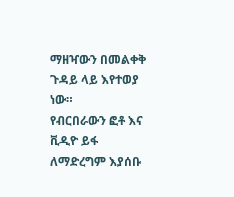ማዘዣውን በመልቀቅ ጉዳይ ላይ እየተወያ ነው።
የብርበራውን ፎቶ እና ቪዲዮ ይፋ ለማድረግም እያሰቡ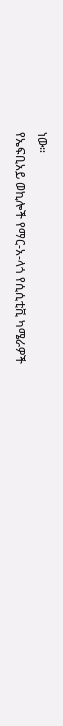ነው።
የኤፍቢአይ ወኪሎች የማር-አ-ላጎ የሲሲቲቪ ካሜራዎች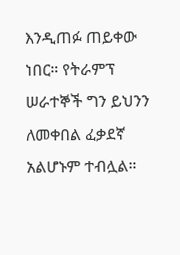እንዲጠፉ ጠይቀው ነበር። የትራምፕ ሠራተኞች ግን ይህንን ለመቀበል ፈቃደኛ አልሆኑም ተብሏል።